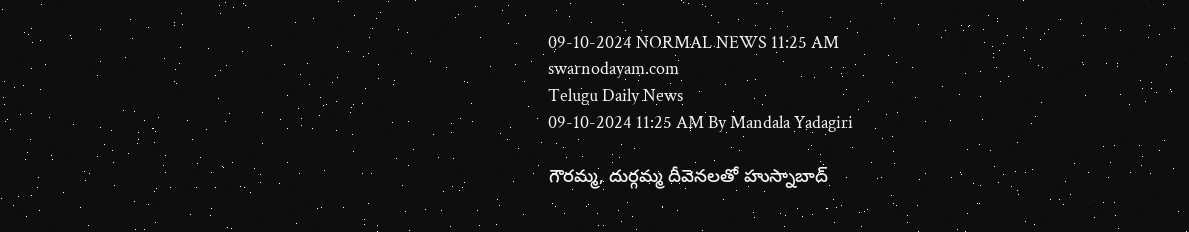09-10-2024 NORMAL NEWS 11:25 AM
swarnodayam.com
Telugu Daily News
09-10-2024 11:25 AM By Mandala Yadagiri

గౌరమ్మ, దుర్గమ్మ దీవెనలతో హుస్నాబాద్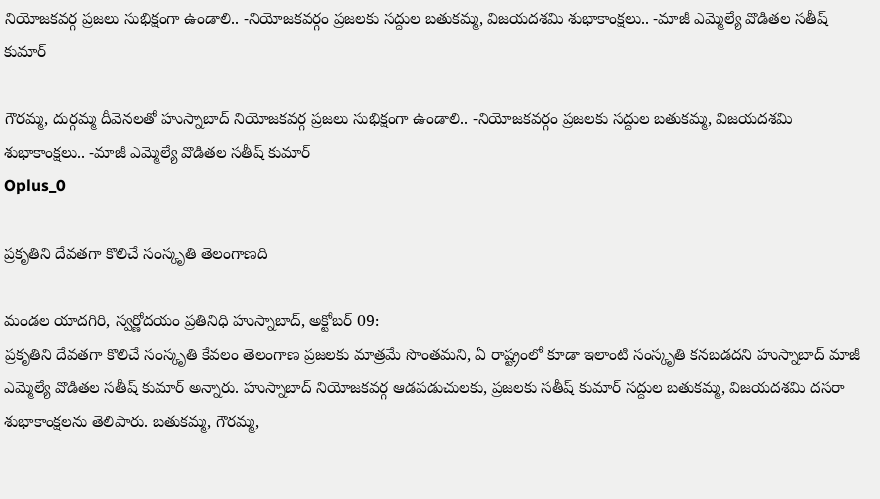నియోజకవర్గ ప్రజలు సుభిక్షంగా ఉండాలి.. -నియోజకవర్గం ప్రజలకు సద్దుల బతుకమ్మ, విజయదశమి శుభాకాంక్షలు.. -మాజీ ఎమ్మెల్యే వొడితల సతీష్ కుమార్

గౌరమ్మ, దుర్గమ్మ దీవెనలతో హుస్నాబాద్ నియోజకవర్గ ప్రజలు సుభిక్షంగా ఉండాలి.. -నియోజకవర్గం ప్రజలకు సద్దుల బతుకమ్మ, విజయదశమి శుభాకాంక్షలు.. -మాజీ ఎమ్మెల్యే వొడితల సతీష్ కుమార్
Oplus_0

ప్రకృతిని దేవతగా కొలిచే సంస్కృతి తెలంగాణది

మండల యాదగిరి, స్వర్ణోదయం ప్రతినిధి హుస్నాబాద్, అక్టోబర్ 09:
ప్రకృతిని దేవతగా కొలిచే సంస్కృతి కేవలం తెలంగాణ ప్రజలకు మాత్రమే సొంతమని, ఏ రాష్ట్రంలో కూడా ఇలాంటి సంస్కృతి కనబడదని హుస్నాబాద్ మాజీ ఎమ్మెల్యే వొడితల సతీష్ కుమార్ అన్నారు. హుస్నాబాద్ నియోజకవర్గ ఆడపడుచులకు, ప్రజలకు సతీష్ కుమార్ సద్దుల బతుకమ్మ, విజయదశమి దసరా శుభాకాంక్షలను తెలిపారు. బతుకమ్మ, గౌరమ్మ,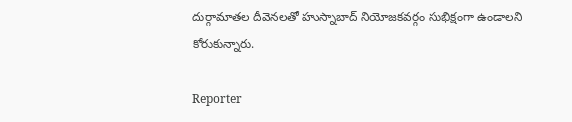దుర్గామాతల దీవెనలతో హుస్నాబాద్ నియోజకవర్గం సుభిక్షంగా ఉండాలని కోరుకున్నారు.

Reporter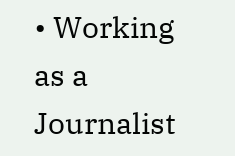• Working as a Journalist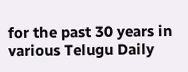for the past 30 years in various Telugu Daily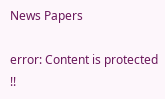News Papers

error: Content is protected !!